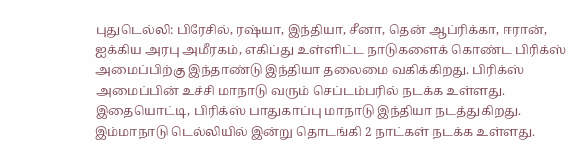புதுடெல்லி: பிரேசில், ரஷ்யா, இந்தியா, சீனா, தென் ஆப்ரிக்கா, ஈரான், ஐக்கிய அரபு அமீரகம், எகிப்து உள்ளிட்ட நாடுகளைக் கொண்ட பிரிக்ஸ் அமைப்பிற்கு இந்தாண்டு இந்தியா தலைமை வகிக்கிறது. பிரிக்ஸ் அமைப்பின் உச்சி மாநாடு வரும் செப்டம்பரில் நடக்க உள்ளது. இதையொட்டி, பிரிக்ஸ் பாதுகாப்பு மாநாடு இந்தியா நடத்துகிறது. இம்மாநாடு டெல்லியில் இன்று தொடங்கி 2 நாட்கள் நடக்க உள்ளது.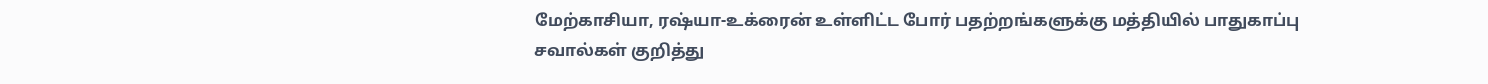மேற்காசியா, ரஷ்யா-உக்ரைன் உள்ளிட்ட போர் பதற்றங்களுக்கு மத்தியில் பாதுகாப்பு சவால்கள் குறித்து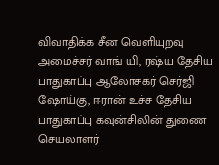விவாதிக்க சீன வெளியுறவு அமைச்சர் வாங் யி, ரஷ்ய தேசிய பாதுகாப்பு ஆலோசகர் செர்ஜி ஷோய்கு, ஈரான் உச்ச தேசிய பாதுகாப்பு கவுன்சிலின் துணை செயலாளர்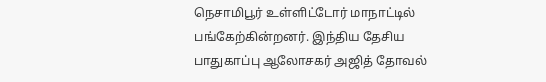நெசாமிபூர் உள்ளிட்டோர் மாநாட்டில் பங்கேற்கின்றனர். இந்திய தேசிய பாதுகாப்பு ஆலோசகர் அஜித் தோவல்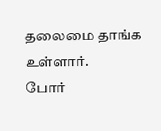தலைமை தாங்க உள்ளார்.
போர்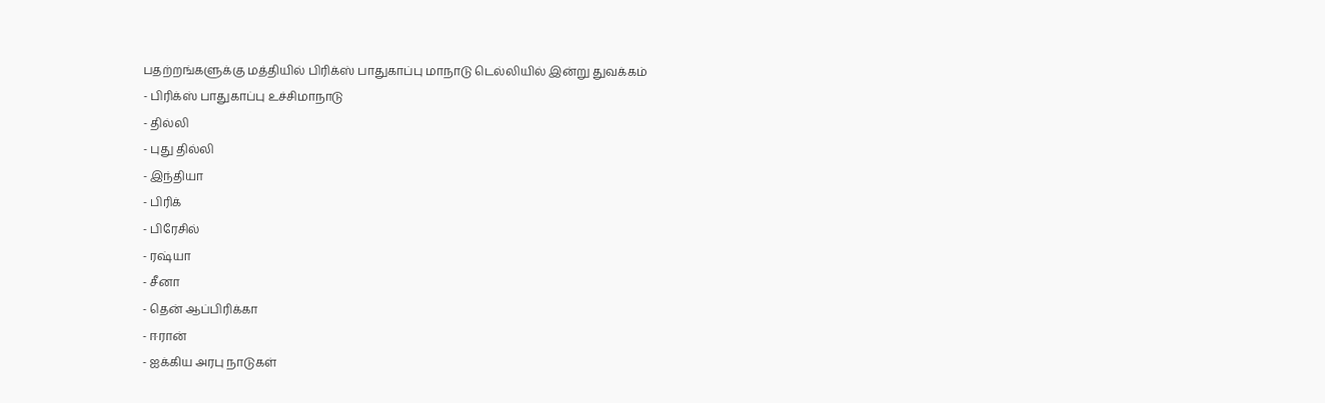பதற்றங்களுக்கு மத்தியில் பிரிக்ஸ் பாதுகாப்பு மாநாடு டெல்லியில் இன்று துவக்கம்
- பிரிக்ஸ் பாதுகாப்பு உச்சிமாநாடு
- தில்லி
- புது தில்லி
- இந்தியா
- பிரிக்
- பிரேசில்
- ரஷ்யா
- சீனா
- தென் ஆப்பிரிக்கா
- ஈரான்
- ஐக்கிய அரபு நாடுகள்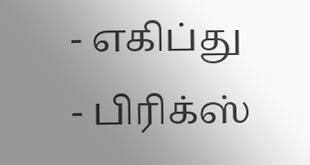- எகிப்து
- பிரிக்ஸ்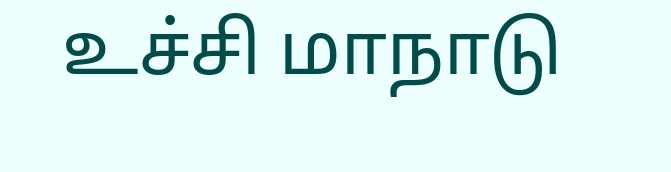உச்சி மாநாடு